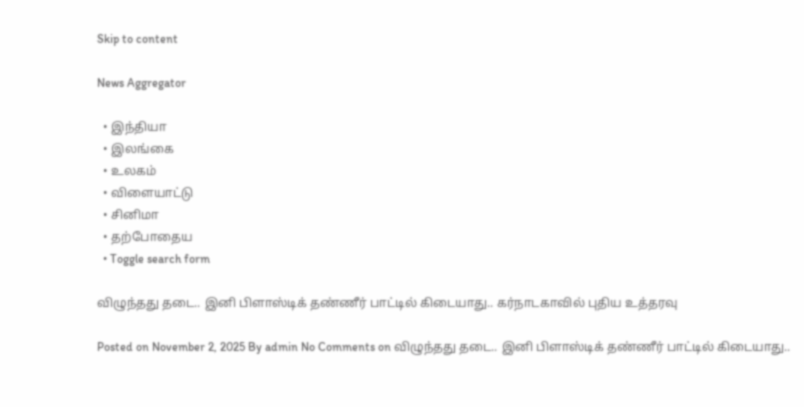Skip to content

News Aggregator

  • இந்தியா
  • இலங்கை
  • உலகம்
  • விளையாட்டு
  • சினிமா
  • தற்போதைய
  • Toggle search form

விழுந்தது தடை.. இனி பிளாஸ்டிக் தண்ணீர் பாட்டில் கிடையாது.. கர்நாடகாவில் புதிய உத்தரவு

Posted on November 2, 2025 By admin No Comments on விழுந்தது தடை.. இனி பிளாஸ்டிக் தண்ணீர் பாட்டில் கிடையாது..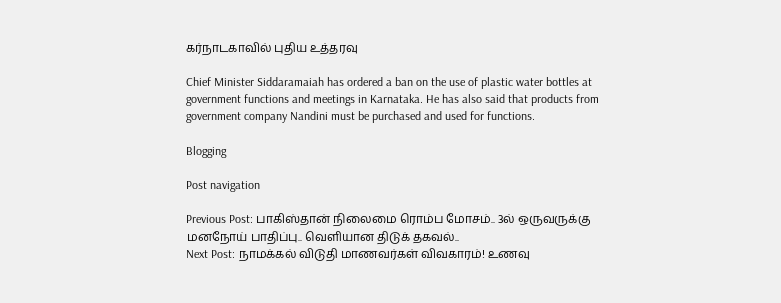கர்நாடகாவில் புதிய உத்தரவு

Chief Minister Siddaramaiah has ordered a ban on the use of plastic water bottles at government functions and meetings in Karnataka. He has also said that products from government company Nandini must be purchased and used for functions.

Blogging

Post navigation

Previous Post: பாகிஸ்தான் நிலைமை ரொம்ப மோசம்.. 3ல் ஒருவருக்கு மனநோய் பாதிப்பு.. வெளியான திடுக் தகவல்..
Next Post: நாமக்கல் விடுதி மாணவர்கள் விவகாரம்! உணவு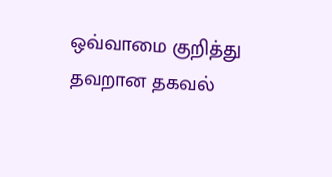ஒவ்வாமை குறித்து தவறான தகவல்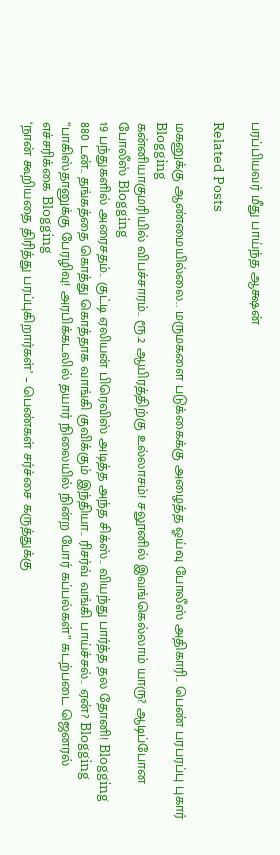பரப்பியவர் மீது பாய்ந்த ஆக்ஷன்

Related Posts

மகனுக்கு ஆண்மையில்லை.. மருமகளை படுக்கைக்கு அழைத்த ஓய்வு போலீஸ் அதிகாரி.. பெண் பரபரப்பு புகார் Blogging
கன்னியாகுமரியில் விபச்சாரம்.. ரூ.2 ஆயிரத்திற்கு உல்லாசம்! சலூனில் இவங்கெல்லாம் யாரு? ஆடிப்போன போலீஸ் Blogging
19 பந்துகளில் அரைசதம்.. குட்டி ஏலியன் பிரெவிஸ் அடித்த அந்த சிக்ஸ்.. வியந்து பார்த்த தல தோனி! Blogging
880 டன்.. தங்கத்தை கொத்து கொத்தாக வாங்கி குவிக்கும் இந்தியா.. ரிசர்வ் வங்கி பாய்ச்சல்.. ஏன்? Blogging
“பாகிஸ்தானுக்கு பேரழிவு! அரபிக்கடலில் தயார் நிலையில் நின்ற போர் கப்பல்கள்” கடற்படை ஜெனரல் எச்சரிக்கை Blogging
‘நான் கூறியதை திரித்து பரப்புகிறார்கள்’ – பெண்கள் சர்ச்சை கருத்துக்கு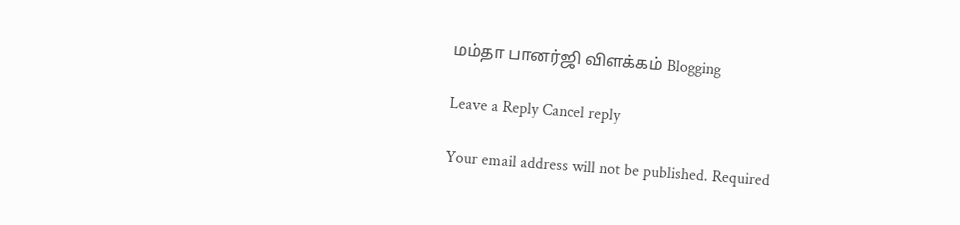மம்தா பானர்ஜி விளக்கம் Blogging

Leave a Reply Cancel reply

Your email address will not be published. Required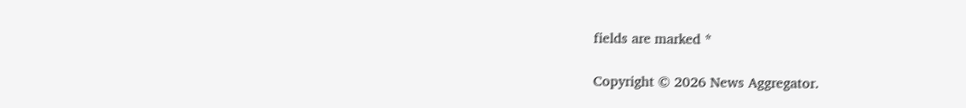fields are marked *

Copyright © 2026 News Aggregator.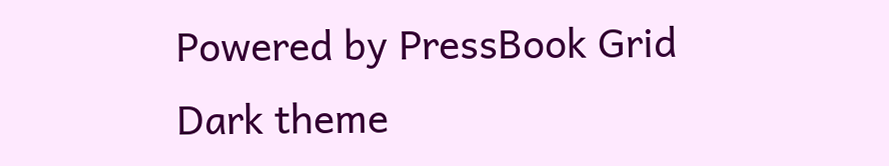Powered by PressBook Grid Dark theme